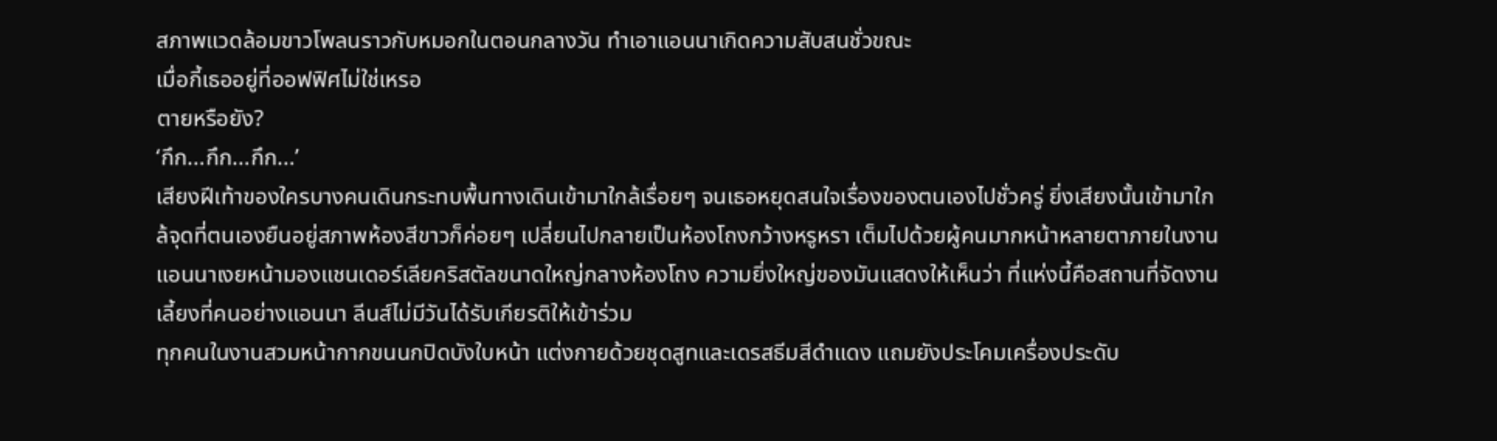สภาพแวดล้อมขาวโพลนราวกับหมอกในตอนกลางวัน ทำเอาแอนนาเกิดความสับสนชั่วขณะ
เมื่อกี้เธออยู่ที่ออฟฟิศไม่ใช่เหรอ
ตายหรือยัง?
‘กึก...กึก...กึก...’
เสียงฝีเท้าของใครบางคนเดินกระทบพื้นทางเดินเข้ามาใกล้เรื่อยๆ จนเธอหยุดสนใจเรื่องของตนเองไปชั่วครู่ ยิ่งเสียงนั้นเข้ามาใกล้จุดที่ตนเองยืนอยู่สภาพห้องสีขาวก็ค่อยๆ เปลี่ยนไปกลายเป็นห้องโถงกว้างหรูหรา เต็มไปด้วยผู้คนมากหน้าหลายตาภายในงาน
แอนนาเงยหน้ามองแชนเดอร์เลียคริสตัลขนาดใหญ่กลางห้องโถง ความยิ่งใหญ่ของมันแสดงให้เห็นว่า ที่แห่งนี้คือสถานที่จัดงานเลี้ยงที่คนอย่างแอนนา ลีนส์ไม่มีวันได้รับเกียรติให้เข้าร่วม
ทุกคนในงานสวมหน้ากากขนนกปิดบังใบหน้า แต่งกายด้วยชุดสูทและเดรสธีมสีดำแดง แถมยังประโคมเครื่องประดับ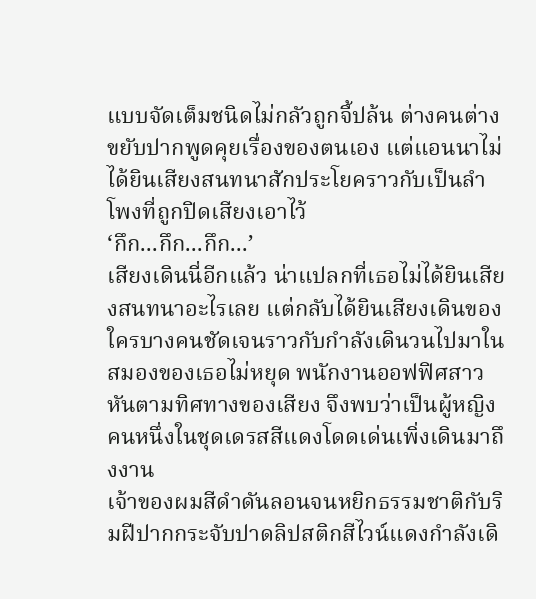แบบจัดเต็มชนิดไม่กลัวถูกจี้ปล้น ต่างคนต่างขยับปากพูดคุยเรื่องของตนเอง แต่แอนนาไม่ได้ยินเสียงสนทนาสักประโยคราวกับเป็นลำโพงที่ถูกปิดเสียงเอาไว้
‘กึก...กึก...กึก...’
เสียงเดินนี่อีกแล้ว น่าแปลกที่เธอไม่ได้ยินเสียงสนทนาอะไรเลย แต่กลับได้ยินเสียงเดินของใครบางคนชัดเจนราวกับกำลังเดินวนไปมาในสมองของเธอไม่หยุด พนักงานออฟฟิศสาวหันตามทิศทางของเสียง จึงพบว่าเป็นผู้หญิงคนหนึ่งในชุดเดรสสีแดงโดดเด่นเพิ่งเดินมาถึงงาน
เจ้าของผมสีดำดันลอนจนหยิกธรรมชาติกับริมฝีปากกระจับปาดลิปสติกสีไวน์แดงกำลังเดิ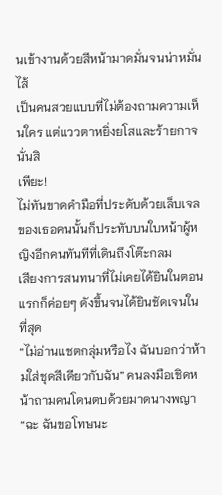นเข้างานด้วยสีหน้ามาดมั่นจนน่าหมั่นไส้
เป็นคนสวยแบบที่ไม่ต้องถามความเห็นใคร แต่แววตาหยิ่งยโสและร้ายกาจนั่นสิ
เพียะ!
ไม่ทันขาดคำมือที่ประดับด้วยเล็บเจลของเธอคนนั้นก็ประทับบนใบหน้าผู้หญิงอีกคนทันทีที่เดินถึงโต๊ะกลม
เสียงการสนทนาที่ไม่เคยได้ยินในตอนแรกก็ค่อยๆ ดังขึ้นจนได้ยินชัดเจนในที่สุด
“ไม่อ่านแชตกลุ่มหรือไง ฉันบอกว่าห้ามใส่ชุดสีเดียวกับฉัน” คนลงมือเชิดหน้าถามคนโดนตบด้วยมาดนางพญา
“ฉะ ฉันขอโทษนะ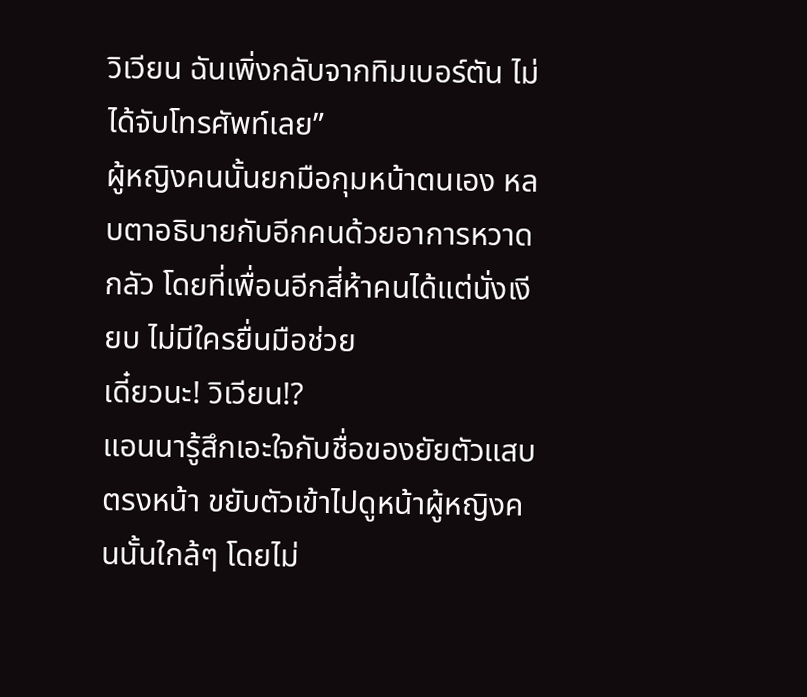วิเวียน ฉันเพิ่งกลับจากทิมเบอร์ตัน ไม่ได้จับโทรศัพท์เลย”
ผู้หญิงคนนั้นยกมือกุมหน้าตนเอง หลบตาอธิบายกับอีกคนด้วยอาการหวาดกลัว โดยที่เพื่อนอีกสี่ห้าคนได้แต่นั่งเงียบ ไม่มีใครยื่นมือช่วย
เดี๋ยวนะ! วิเวียน!?
แอนนารู้สึกเอะใจกับชื่อของยัยตัวแสบตรงหน้า ขยับตัวเข้าไปดูหน้าผู้หญิงคนนั้นใกล้ๆ โดยไม่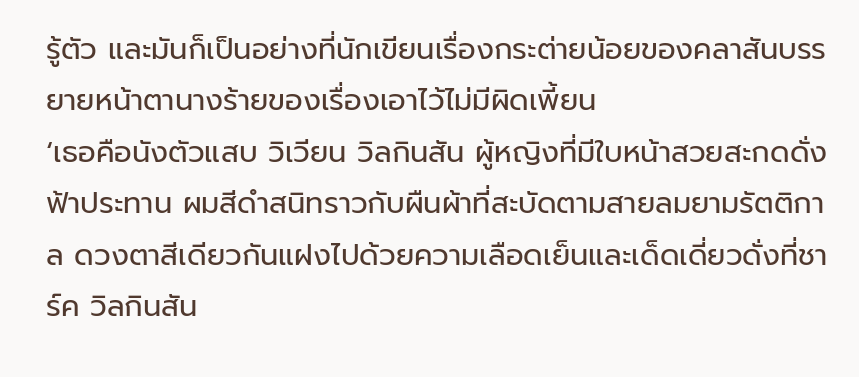รู้ตัว และมันก็เป็นอย่างที่นักเขียนเรื่องกระต่ายน้อยของคลาสันบรรยายหน้าตานางร้ายของเรื่องเอาไว้ไม่มีผิดเพี้ยน
‘เธอคือนังตัวแสบ วิเวียน วิลกินสัน ผู้หญิงที่มีใบหน้าสวยสะกดดั่งฟ้าประทาน ผมสีดำสนิทราวกับผืนผ้าที่สะบัดตามสายลมยามรัตติกาล ดวงตาสีเดียวกันแฝงไปด้วยความเลือดเย็นและเด็ดเดี่ยวดั่งที่ชาร์ค วิลกินสัน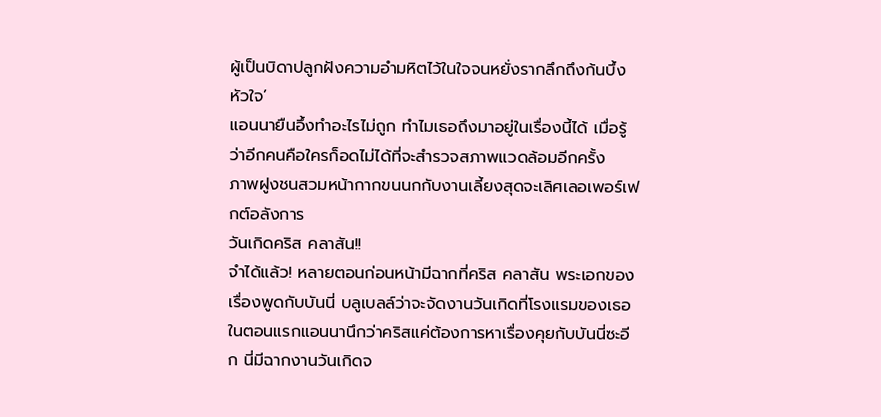ผู้เป็นบิดาปลูกฝังความอำมหิตไว้ในใจจนหยั่งรากลึกถึงก้นบึ้งหัวใจ’
แอนนายืนอึ้งทำอะไรไม่ถูก ทำไมเธอถึงมาอยู่ในเรื่องนี้ได้ เมื่อรู้ว่าอีกคนคือใครก็อดไม่ได้ที่จะสำรวจสภาพแวดล้อมอีกครั้ง
ภาพฝูงชนสวมหน้ากากขนนกกับงานเลี้ยงสุดจะเลิศเลอเพอร์เฟกต์อลังการ
วันเกิดคริส คลาสัน!!
จำได้แล้ว! หลายตอนก่อนหน้ามีฉากที่คริส คลาสัน พระเอกของเรื่องพูดกับบันนี่ บลูเบลล์ว่าจะจัดงานวันเกิดที่โรงแรมของเธอ
ในตอนแรกแอนนานึกว่าคริสแค่ต้องการหาเรื่องคุยกับบันนี่ซะอีก นี่มีฉากงานวันเกิดจ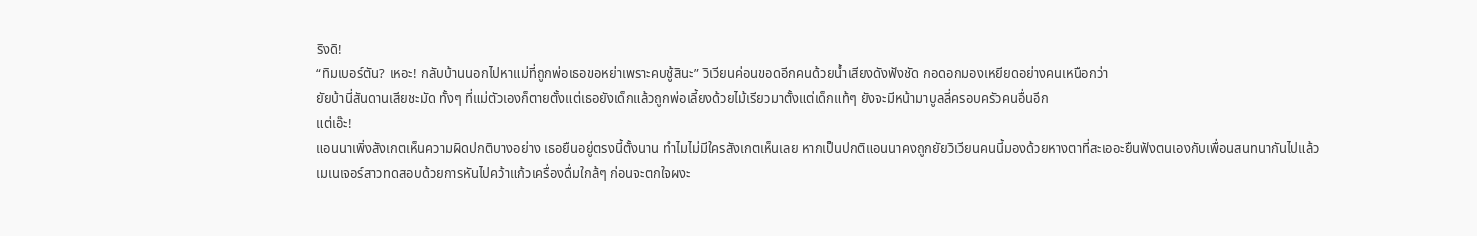ริงดิ!
“ทิมเบอร์ตัน? เหอะ! กลับบ้านนอกไปหาแม่ที่ถูกพ่อเธอขอหย่าเพราะคบชู้สินะ” วิเวียนค่อนขอดอีกคนด้วยน้ำเสียงดังฟังชัด กอดอกมองเหยียดอย่างคนเหนือกว่า
ยัยบ้านี่สันดานเสียชะมัด ทั้งๆ ที่แม่ตัวเองก็ตายตั้งแต่เธอยังเด็กแล้วถูกพ่อเลี้ยงด้วยไม้เรียวมาตั้งแต่เด็กแท้ๆ ยังจะมีหน้ามาบูลลี่ครอบครัวคนอื่นอีก
แต่เอ๊ะ!
แอนนาเพิ่งสังเกตเห็นความผิดปกติบางอย่าง เธอยืนอยู่ตรงนี้ตั้งนาน ทำไมไม่มีใครสังเกตเห็นเลย หากเป็นปกติแอนนาคงถูกยัยวิเวียนคนนี้มองด้วยหางตาที่สะเออะยืนฟังตนเองกับเพื่อนสนทนากันไปแล้ว
เมเนเจอร์สาวทดสอบด้วยการหันไปคว้าแก้วเครื่องดื่มใกล้ๆ ก่อนจะตกใจผงะ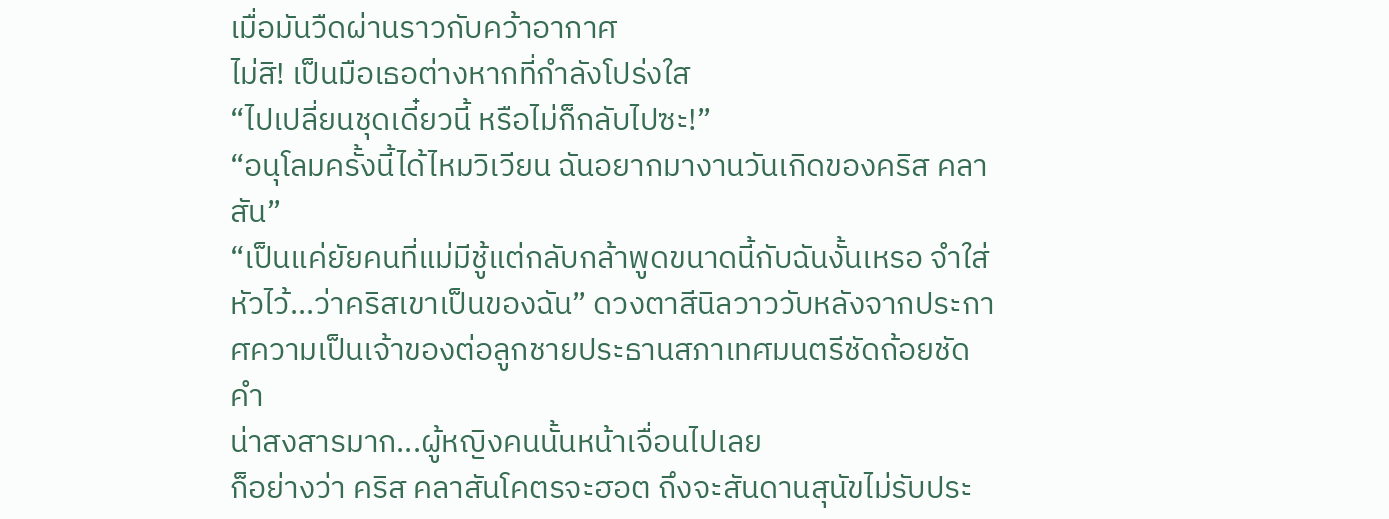เมื่อมันวืดผ่านราวกับคว้าอากาศ
ไม่สิ! เป็นมือเธอต่างหากที่กำลังโปร่งใส
“ไปเปลี่ยนชุดเดี๋ยวนี้ หรือไม่ก็กลับไปซะ!”
“อนุโลมครั้งนี้ได้ไหมวิเวียน ฉันอยากมางานวันเกิดของคริส คลาสัน”
“เป็นแค่ยัยคนที่แม่มีชู้แต่กลับกล้าพูดขนาดนี้กับฉันงั้นเหรอ จำใส่หัวไว้...ว่าคริสเขาเป็นของฉัน” ดวงตาสีนิลวาววับหลังจากประกาศความเป็นเจ้าของต่อลูกชายประธานสภาเทศมนตรีชัดถ้อยชัดคำ
น่าสงสารมาก...ผู้หญิงคนนั้นหน้าเจื่อนไปเลย
ก็อย่างว่า คริส คลาสันโคตรจะฮอต ถึงจะสันดานสุนัขไม่รับประ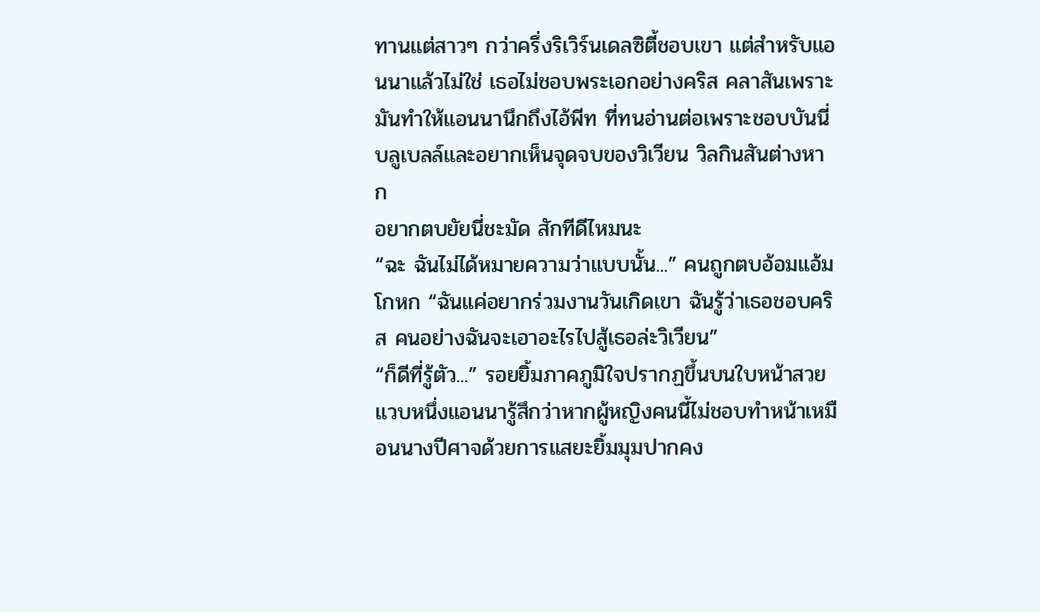ทานแต่สาวๆ กว่าครึ่งริเวิร์นเดลซิตี้ชอบเขา แต่สำหรับแอนนาแล้วไม่ใช่ เธอไม่ชอบพระเอกอย่างคริส คลาสันเพราะมันทำให้แอนนานึกถึงไอ้พีท ที่ทนอ่านต่อเพราะชอบบันนี่ บลูเบลล์และอยากเห็นจุดจบของวิเวียน วิลกินสันต่างหาก
อยากตบยัยนี่ชะมัด สักทีดีไหมนะ
“ฉะ ฉันไม่ได้หมายความว่าแบบนั้น...” คนถูกตบอ้อมแอ้มโกหก “ฉันแค่อยากร่วมงานวันเกิดเขา ฉันรู้ว่าเธอชอบคริส คนอย่างฉันจะเอาอะไรไปสู้เธอล่ะวิเวียน”
“ก็ดีที่รู้ตัว...” รอยยิ้มภาคภูมิใจปรากฏขึ้นบนใบหน้าสวย
แวบหนึ่งแอนนารู้สึกว่าหากผู้หญิงคนนี้ไม่ชอบทำหน้าเหมือนนางปีศาจด้วยการแสยะยิ้มมุมปากคง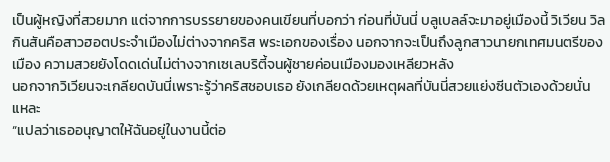เป็นผู้หญิงที่สวยมาก แต่จากการบรรยายของคนเขียนที่บอกว่า ก่อนที่บันนี่ บลูเบลล์จะมาอยู่เมืองนี้ วิเวียน วิลกินสันคือสาวฮอตประจำเมืองไม่ต่างจากคริส พระเอกของเรื่อง นอกจากจะเป็นถึงลูกสาวนายกเทศมนตรีของเมือง ความสวยยังโดดเด่นไม่ต่างจากเซเลบริตี้จนผู้ชายค่อนเมืองมองเหลียวหลัง
นอกจากวิเวียนจะเกลียดบันนี่เพราะรู้ว่าคริสชอบเธอ ยังเกลียดด้วยเหตุผลที่บันนี่สวยแย่งซีนตัวเองด้วยนั่นแหละ
“แปลว่าเธออนุญาตให้ฉันอยู่ในงานนี้ต่อ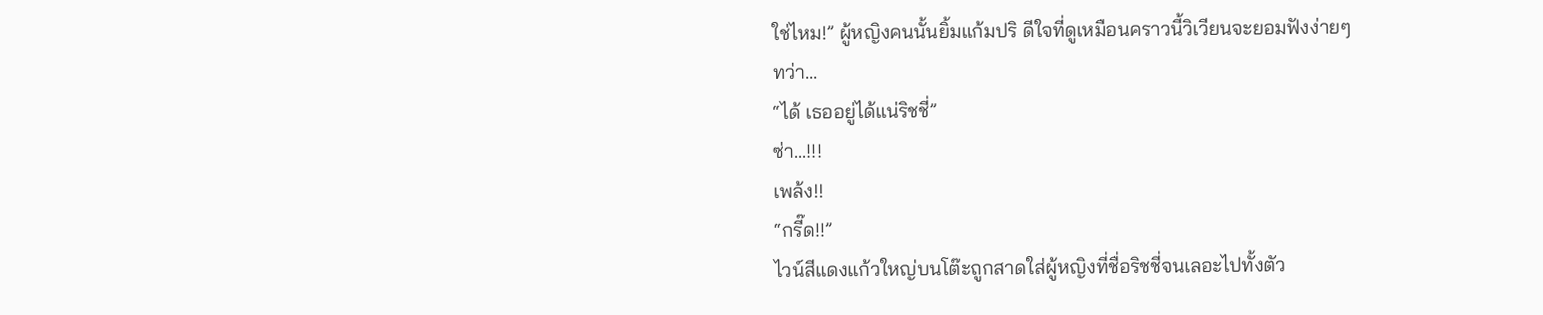ใช่ไหม!” ผู้หญิงคนนั้นยิ้มแก้มปริ ดีใจที่ดูเหมือนคราวนี้วิเวียนจะยอมฟังง่ายๆ
ทว่า...
“ได้ เธออยู่ได้แน่ริชชี่”
ซ่า...!!!
เพล้ง!!
“กรี๊ด!!”
ไวน์สีแดงแก้วใหญ่บนโต๊ะถูกสาดใส่ผู้หญิงที่ชื่อริชชี่จนเลอะไปทั้งตัว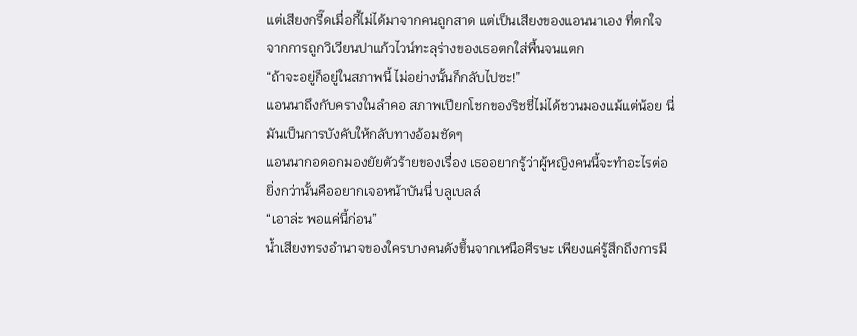แต่เสียงกรี๊ดเมื่อกี้ไม่ได้มาจากคนถูกสาด แต่เป็นเสียงของแอนนาเอง ที่ตกใจจากการถูกวิเวียนปาแก้วไวน์ทะลุร่างของเธอตกใส่พื้นจนแตก
“ถ้าจะอยู่ก็อยู่ในสภาพนี้ ไม่อย่างนั้นก็กลับไปซะ!”
แอนนาถึงกับครางในลำคอ สภาพเปียกโชกของริชชี่ไม่ได้ชวนมองแม้แต่น้อย นี่มันเป็นการบังคับให้กลับทางอ้อมชัดๆ
แอนนากอดอกมองยัยตัวร้ายของเรื่อง เธออยากรู้ว่าผู้หญิงคนนี้จะทำอะไรต่อ ยิ่งกว่านั้นคืออยากเจอหน้าบันนี่ บลูเบลล์
“เอาล่ะ พอแค่นี้ก่อน”
น้ำเสียงทรงอำนาจของใครบางคนดังขึ้นจากเหนือศีรษะ เพียงแค่รู้สึกถึงการมี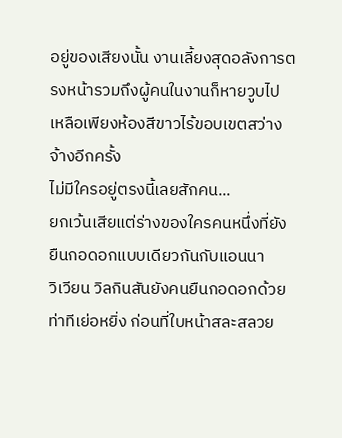อยู่ของเสียงนั้น งานเลี้ยงสุดอลังการตรงหน้ารวมถึงผู้คนในงานก็หายวูบไป เหลือเพียงห้องสีขาวไร้ขอบเขตสว่างจ้างอีกครั้ง
ไม่มีใครอยู่ตรงนี้เลยสักคน...
ยกเว้นเสียแต่ร่างของใครคนหนึ่งที่ยังยืนกอดอกแบบเดียวกันกับแอนนา
วิเวียน วิลกินสันยังคนยืนกอดอกด้วยท่าทีเย่อหยิ่ง ก่อนที่ใบหน้าสละสลวย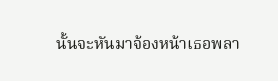นั้นจะหันมาจ้องหน้าเธอพลา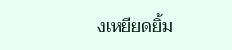งเหยียดยิ้ม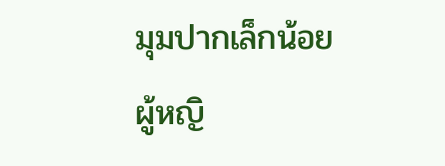มุมปากเล็กน้อย
ผู้หญิ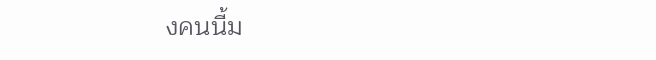งคนนี้ม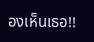องเห็นเธอ!!